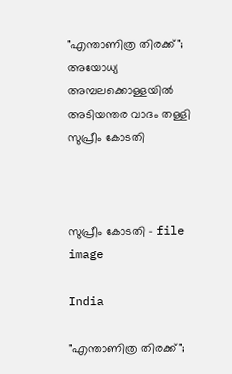"എന്താണിത്ര തിരക്ക്"; അയോധ്യ അമ്പലക്കൊള്ളയിൽ അടിയന്തര വാദം തള്ളി സുപ്രീം കോടതി



സുപ്രീം കോടതി - file image

India

"എന്താണിത്ര തിരക്ക്";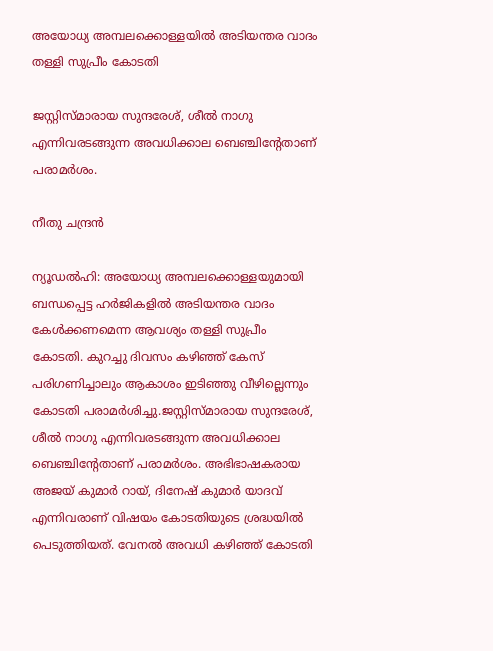അയോധ്യ അമ്പലക്കൊള്ളയിൽ അടിയന്തര വാദം തള്ളി സുപ്രീം കോടതി

ജസ്റ്റിസ്മാരായ സുന്ദരേശ്, ശീൽ നാഗു എന്നിവരടങ്ങുന്ന അവധിക്കാല ബെഞ്ചിന്‍റേതാണ് പരാമർശം.

നീതു ചന്ദ്രൻ

ന്യൂഡൽഹി: അയോധ്യ അമ്പലക്കൊള്ളയുമായി ബന്ധപ്പെട്ട ഹർജികളിൽ അടിയന്തര വാദം കേൾക്കണമെന്ന ആവശ്യം തള്ളി സുപ്രീം കോടതി. കുറച്ചു ദിവസം കഴിഞ്ഞ് കേസ് പരിഗണിച്ചാലും ആകാശം ഇടിഞ്ഞു വീഴില്ലെന്നും കോടതി പരാമർശിച്ചു.ജസ്റ്റിസ്മാരായ സുന്ദരേശ്, ശീൽ നാഗു എന്നിവരടങ്ങുന്ന അവധിക്കാല ബെഞ്ചിന്‍റേതാണ് പരാമർശം. അഭിഭാഷകരായ അജയ് കുമാർ റായ്, ദിനേഷ് കുമാർ യാദവ് എന്നിവരാണ് വിഷയം കോടതിയുടെ ശ്രദ്ധയിൽ പെടുത്തിയത്. വേനൽ അവധി കഴിഞ്ഞ് കോടതി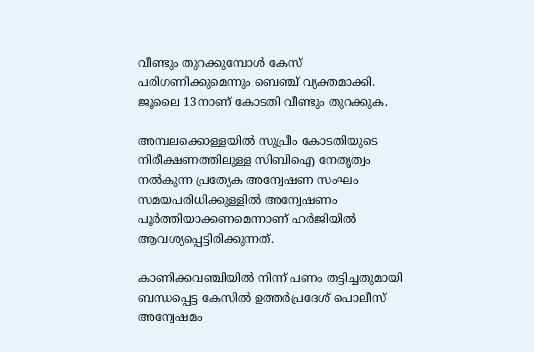വീണ്ടും തുറക്കുമ്പോൾ കേസ് പരിഗണിക്കുമെന്നും ബെഞ്ച് വ്യക്തമാക്കി. ജൂലൈ 13നാണ് കോടതി വീണ്ടും തുറക്കുക.

അമ്പലക്കൊള്ളയിൽ സുപ്രീം കോടതിയുടെ നിരീക്ഷണത്തിലുള്ള സിബിഐ നേതൃത്വം നൽകുന്ന പ്രത്യേക അന്വേഷണ സംഘം സമയപരിധിക്കുള്ളിൽ അന്വേഷണം പൂർത്തിയാക്കണമെന്നാണ് ഹർജിയിൽ ആവശ്യപ്പെട്ടിരിക്കുന്നത്.

കാണിക്കവഞ്ചിയിൽ നിന്ന് പണം തട്ടിച്ചതുമായി ബന്ധപ്പെട്ട കേസിൽ ഉത്തർപ്രദേശ് പൊലീസ് അന്വേഷമം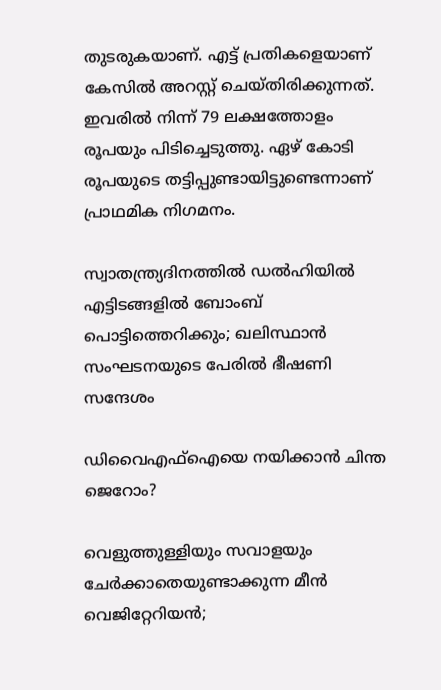തുടരുകയാണ്. എട്ട് പ്രതികളെയാണ് കേസിൽ അറസ്റ്റ് ചെയ്തിരിക്കുന്നത്. ഇവരിൽ നിന്ന് 79 ലക്ഷത്തോളം രൂപയും പിടിച്ചെടുത്തു. ഏഴ് കോടി രൂപയുടെ തട്ടിപ്പുണ്ടായിട്ടുണ്ടെന്നാണ് പ്രാഥമിക നിഗമനം.

സ്വാതന്ത്ര്യദിനത്തിൽ ഡൽഹിയിൽ എട്ടിടങ്ങളിൽ ബോംബ് പൊട്ടിത്തെറിക്കും; ഖലിസ്ഥാൻ സംഘടനയുടെ പേരിൽ ഭീഷണി സന്ദേശം

ഡിവൈഎഫ്ഐയെ നയിക്കാൻ ചിന്ത ജെറോം?

വെളുത്തുള്ളിയും സവാളയും ചേർക്കാതെയുണ്ടാക്കുന്ന മീൻ വെജിറ്റേറിയൻ;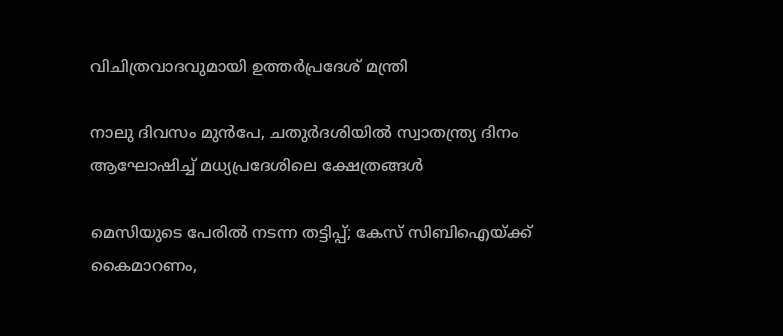വിചിത്രവാദവുമായി ഉത്തർപ്രദേശ് മന്ത്രി

നാലു ദിവസം മുൻപേ, ചതുർദശിയിൽ സ്വാതന്ത്ര്യ ദിനം ആഘോഷിച്ച് മധ്യപ്രദേശിലെ ക്ഷേത്രങ്ങൾ

മെസിയുടെ പേരിൽ നടന്ന തട്ടിപ്പ്; കേസ് സിബിഐയ്ക്ക് കൈമാറണം,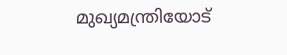മുഖ‍്യമന്ത്രിയോട്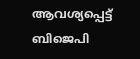ആവശ‍്യപ്പെട്ട് ബിജെപി